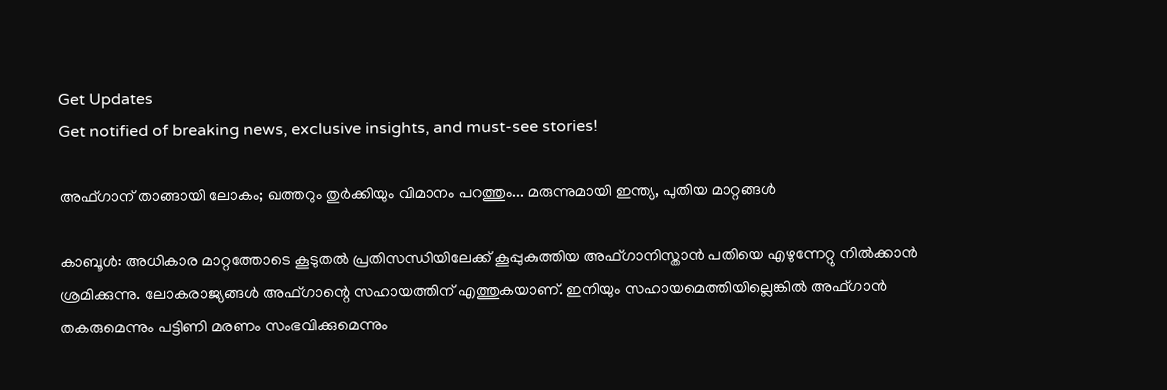Get Updates
Get notified of breaking news, exclusive insights, and must-see stories!

അഫ്ഗാന് താങ്ങായി ലോകം; ഖത്തറും തുര്‍ക്കിയും വിമാനം പറത്തും... മരുന്നുമായി ഇന്ത്യ, പുതിയ മാറ്റങ്ങള്‍

കാബൂള്‍: അധികാര മാറ്റത്തോടെ കൂടുതല്‍ പ്രതിസന്ധിയിലേക്ക് കൂപ്പുകുത്തിയ അഫ്ഗാനിസ്താന്‍ പതിയെ എഴുന്നേറ്റു നില്‍ക്കാന്‍ ശ്രമിക്കുന്നു. ലോകരാജ്യങ്ങള്‍ അഫ്ഗാന്റെ സഹായത്തിന് എത്തുകയാണ്. ഇനിയും സഹായമെത്തിയില്ലെങ്കില്‍ അഫ്ഗാന്‍ തകരുമെന്നും പട്ടിണി മരണം സംഭവിക്കുമെന്നും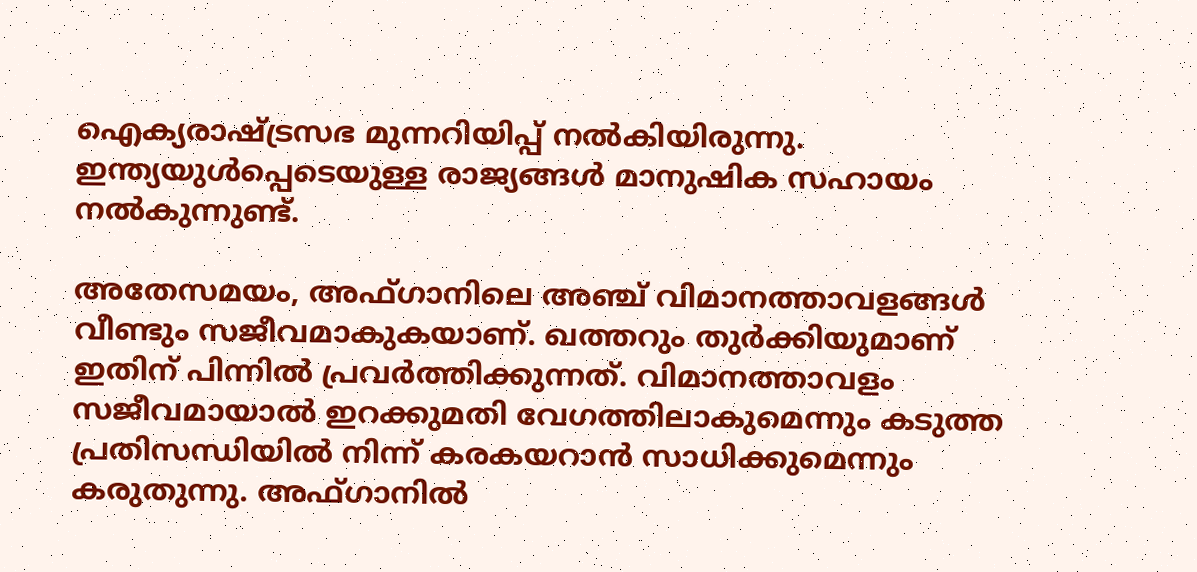ഐക്യരാഷ്ട്രസഭ മുന്നറിയിപ്പ് നല്‍കിയിരുന്നു. ഇന്ത്യയുള്‍പ്പെടെയുള്ള രാജ്യങ്ങള്‍ മാനുഷിക സഹായം നല്‍കുന്നുണ്ട്.

അതേസമയം, അഫ്ഗാനിലെ അഞ്ച് വിമാനത്താവളങ്ങള്‍ വീണ്ടും സജീവമാകുകയാണ്. ഖത്തറും തുര്‍ക്കിയുമാണ് ഇതിന് പിന്നില്‍ പ്രവര്‍ത്തിക്കുന്നത്. വിമാനത്താവളം സജീവമായാല്‍ ഇറക്കുമതി വേഗത്തിലാകുമെന്നും കടുത്ത പ്രതിസന്ധിയില്‍ നിന്ന് കരകയറാന്‍ സാധിക്കുമെന്നും കരുതുന്നു. അഫ്ഗാനില്‍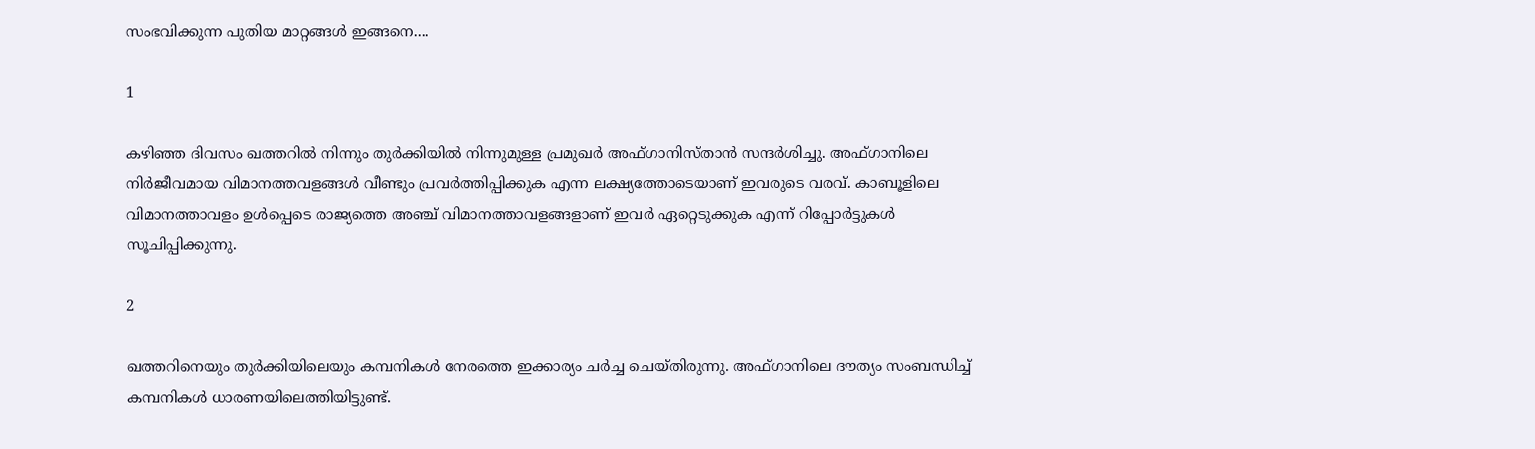സംഭവിക്കുന്ന പുതിയ മാറ്റങ്ങള്‍ ഇങ്ങനെ....

1

കഴിഞ്ഞ ദിവസം ഖത്തറില്‍ നിന്നും തുര്‍ക്കിയില്‍ നിന്നുമുള്ള പ്രമുഖര്‍ അഫ്ഗാനിസ്താന്‍ സന്ദര്‍ശിച്ചു. അഫ്ഗാനിലെ നിര്‍ജീവമായ വിമാനത്തവളങ്ങള്‍ വീണ്ടും പ്രവര്‍ത്തിപ്പിക്കുക എന്ന ലക്ഷ്യത്തോടെയാണ് ഇവരുടെ വരവ്. കാബൂളിലെ വിമാനത്താവളം ഉള്‍പ്പെടെ രാജ്യത്തെ അഞ്ച് വിമാനത്താവളങ്ങളാണ് ഇവര്‍ ഏറ്റെടുക്കുക എന്ന് റിപ്പോര്‍ട്ടുകള്‍ സൂചിപ്പിക്കുന്നു.

2

ഖത്തറിനെയും തുര്‍ക്കിയിലെയും കമ്പനികള്‍ നേരത്തെ ഇക്കാര്യം ചര്‍ച്ച ചെയ്തിരുന്നു. അഫ്ഗാനിലെ ദൗത്യം സംബന്ധിച്ച് കമ്പനികള്‍ ധാരണയിലെത്തിയിട്ടുണ്ട്.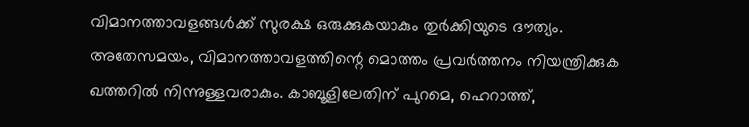വിമാനത്താവളങ്ങള്‍ക്ക് സുരക്ഷ ഒരുക്കുകയാകും തുര്‍ക്കിയുടെ ദൗത്യം. അതേസമയം, വിമാനത്താവളത്തിന്റെ മൊത്തം പ്രവര്‍ത്തനം നിയന്ത്രിക്കുക ഖത്തറില്‍ നിന്നുള്ളവരാകും. കാബൂളിലേതിന് പുറമെ, ഹെറാത്ത്,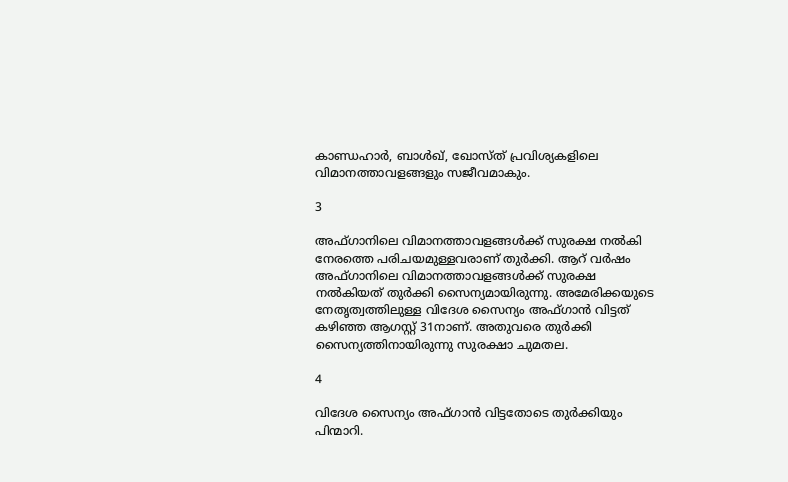കാണ്ഡഹാര്‍, ബാള്‍ഖ്, ഖോസ്ത് പ്രവിശ്യകളിലെ വിമാനത്താവളങ്ങളും സജീവമാകും.

3

അഫ്ഗാനിലെ വിമാനത്താവളങ്ങള്‍ക്ക് സുരക്ഷ നല്‍കി നേരത്തെ പരിചയമുള്ളവരാണ് തുര്‍ക്കി. ആറ് വര്‍ഷം അഫ്ഗാനിലെ വിമാനത്താവളങ്ങള്‍ക്ക് സുരക്ഷ നല്‍കിയത് തുര്‍ക്കി സൈന്യമായിരുന്നു. അമേരിക്കയുടെ നേതൃത്വത്തിലുള്ള വിദേശ സൈന്യം അഫ്ഗാന്‍ വിട്ടത് കഴിഞ്ഞ ആഗസ്റ്റ് 31നാണ്. അതുവരെ തുര്‍ക്കി സൈന്യത്തിനായിരുന്നു സുരക്ഷാ ചുമതല.

4

വിദേശ സൈന്യം അഫ്ഗാന്‍ വിട്ടതോടെ തുര്‍ക്കിയും പിന്മാറി.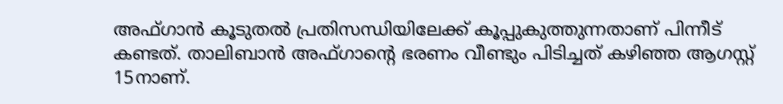അഫ്ഗാന്‍ കൂടുതല്‍ പ്രതിസന്ധിയിലേക്ക് കൂപ്പുകുത്തുന്നതാണ് പിന്നീട് കണ്ടത്. താലിബാന്‍ അഫ്ഗാന്റെ ഭരണം വീണ്ടും പിടിച്ചത് കഴിഞ്ഞ ആഗസ്റ്റ് 15നാണ്.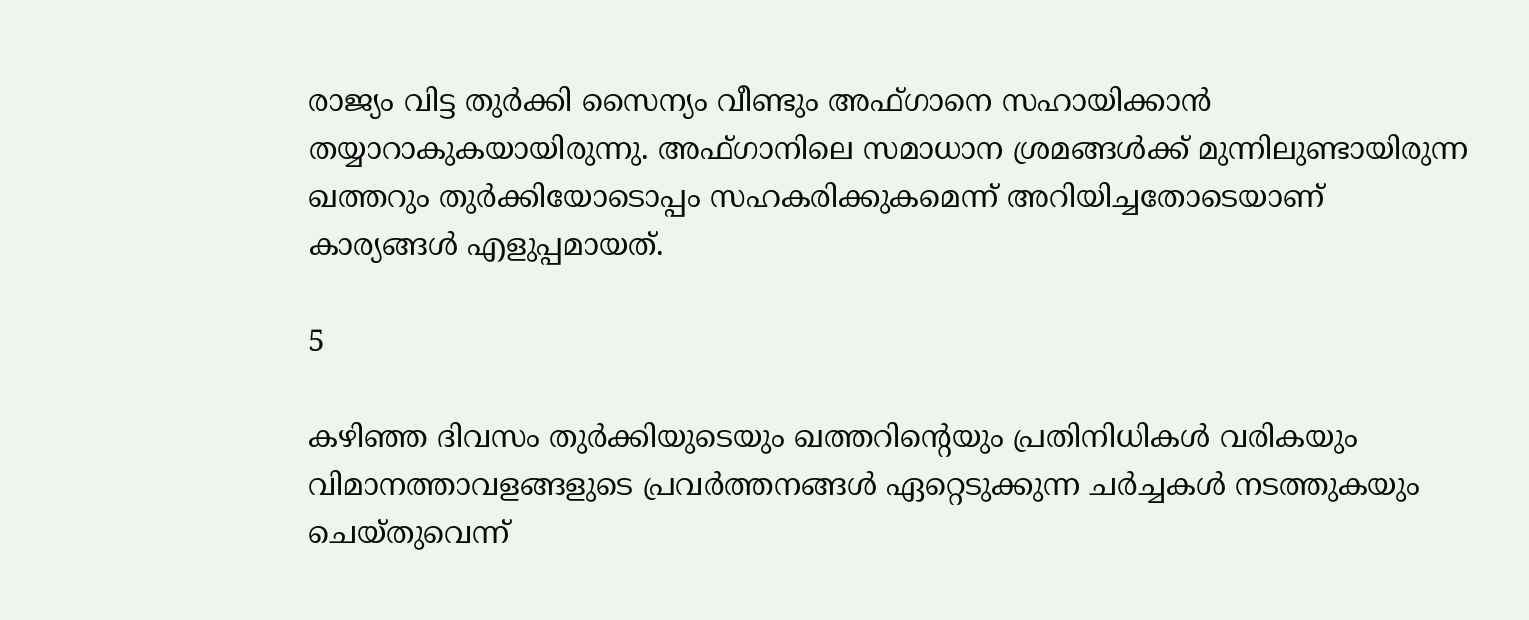രാജ്യം വിട്ട തുര്‍ക്കി സൈന്യം വീണ്ടും അഫ്ഗാനെ സഹായിക്കാന്‍ തയ്യാറാകുകയായിരുന്നു. അഫ്ഗാനിലെ സമാധാന ശ്രമങ്ങള്‍ക്ക് മുന്നിലുണ്ടായിരുന്ന ഖത്തറും തുര്‍ക്കിയോടൊപ്പം സഹകരിക്കുകമെന്ന് അറിയിച്ചതോടെയാണ് കാര്യങ്ങള്‍ എളുപ്പമായത്.

5

കഴിഞ്ഞ ദിവസം തുര്‍ക്കിയുടെയും ഖത്തറിന്റെയും പ്രതിനിധികള്‍ വരികയും വിമാനത്താവളങ്ങളുടെ പ്രവര്‍ത്തനങ്ങള്‍ ഏറ്റെടുക്കുന്ന ചര്‍ച്ചകള്‍ നടത്തുകയും ചെയ്തുവെന്ന്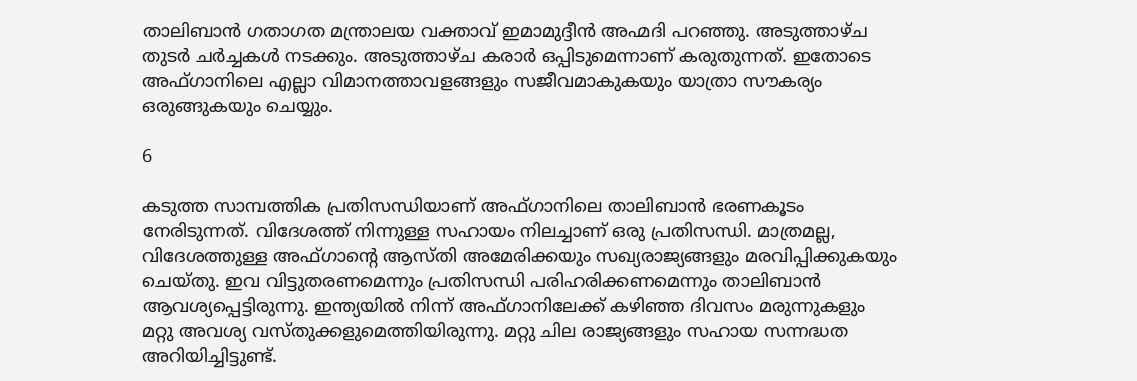താലിബാന്‍ ഗതാഗത മന്ത്രാലയ വക്താവ് ഇമാമുദ്ദീന്‍ അഹ്മദി പറഞ്ഞു. അടുത്താഴ്ച തുടര്‍ ചര്‍ച്ചകള്‍ നടക്കും. അടുത്താഴ്ച കരാര്‍ ഒപ്പിടുമെന്നാണ് കരുതുന്നത്. ഇതോടെ അഫ്ഗാനിലെ എല്ലാ വിമാനത്താവളങ്ങളും സജീവമാകുകയും യാത്രാ സൗകര്യം ഒരുങ്ങുകയും ചെയ്യും.

6

കടുത്ത സാമ്പത്തിക പ്രതിസന്ധിയാണ് അഫ്ഗാനിലെ താലിബാന്‍ ഭരണകൂടം നേരിടുന്നത്. വിദേശത്ത് നിന്നുള്ള സഹായം നിലച്ചാണ് ഒരു പ്രതിസന്ധി. മാത്രമല്ല, വിദേശത്തുള്ള അഫ്ഗാന്റെ ആസ്തി അമേരിക്കയും സഖ്യരാജ്യങ്ങളും മരവിപ്പിക്കുകയും ചെയ്തു. ഇവ വിട്ടുതരണമെന്നും പ്രതിസന്ധി പരിഹരിക്കണമെന്നും താലിബാന്‍ ആവശ്യപ്പെട്ടിരുന്നു. ഇന്ത്യയില്‍ നിന്ന് അഫ്ഗാനിലേക്ക് കഴിഞ്ഞ ദിവസം മരുന്നുകളും മറ്റു അവശ്യ വസ്തുക്കളുമെത്തിയിരുന്നു. മറ്റു ചില രാജ്യങ്ങളും സഹായ സന്നദ്ധത അറിയിച്ചിട്ടുണ്ട്.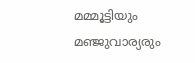മമ്മൂട്ടിയും മഞ്ജുവാര്യരും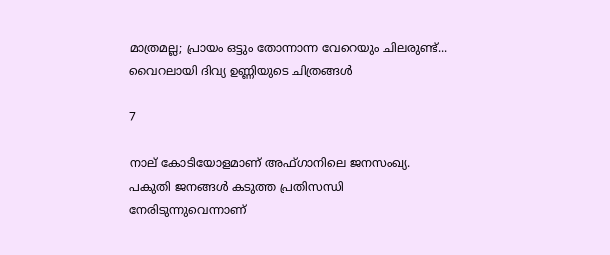മാത്രമല്ല; പ്രായം ഒട്ടും തോന്നാന്ന വേറെയും ചിലരുണ്ട്... വൈറലായി ദിവ്യ ഉണ്ണിയുടെ ചിത്രങ്ങള്‍

7

നാല് കോടിയോളമാണ് അഫ്ഗാനിലെ ജനസംഖ്യ. പകുതി ജനങ്ങള്‍ കടുത്ത പ്രതിസന്ധി നേരിടുന്നുവെന്നാണ്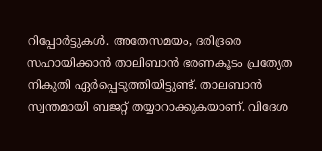റിപ്പോര്‍ട്ടുകള്‍. അതേസമയം, ദരിദ്രരെ സഹായിക്കാന്‍ താലിബാന്‍ ഭരണകൂടം പ്രത്യേത നികുതി ഏര്‍പ്പെടുത്തിയിട്ടുണ്ട്. താലബാന്‍ സ്വന്തമായി ബജറ്റ് തയ്യാറാക്കുകയാണ്. വിദേശ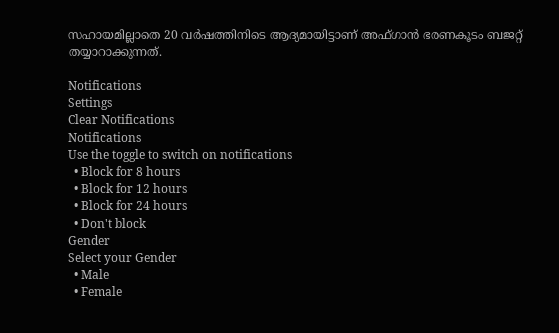സഹായമില്ലാതെ 20 വര്‍ഷത്തിനിടെ ആദ്യമായിട്ടാണ് അഫ്ഗാന്‍ ഭരണകൂടം ബജറ്റ് തയ്യാറാക്കുന്നത്.

Notifications
Settings
Clear Notifications
Notifications
Use the toggle to switch on notifications
  • Block for 8 hours
  • Block for 12 hours
  • Block for 24 hours
  • Don't block
Gender
Select your Gender
  • Male
  • Female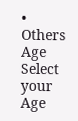• Others
Age
Select your Age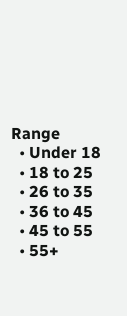Range
  • Under 18
  • 18 to 25
  • 26 to 35
  • 36 to 45
  • 45 to 55
  • 55+